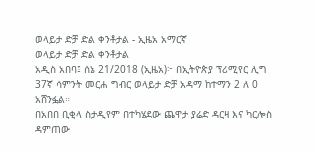ወላይታ ድቻ ድል ቀንቶታል - ኢዜአ አማርኛ
ወላይታ ድቻ ድል ቀንቶታል
አዲስ አበባ፤ ሰኔ 21/2018 (ኢዜአ)፦ በኢትዮጵያ ፕሪሚየር ሊግ 37ኛ ሳምንት መርሐ ግብር ወላይታ ድቻ አዳማ ከተማን 2 ለ 0 አሸንፏል።
በአበበ ቢቂላ ስታዲየም በተካሄደው ጨዋታ ያሬድ ዳርዛ እና ካርሎስ ዳምጠው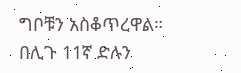ግቦቹን አስቆጥረዋል።
በሊጉ 11ኛ ድሉን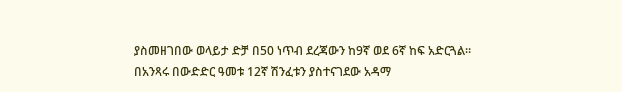ያስመዘገበው ወላይታ ድቻ በ50 ነጥብ ደረጃውን ከ9ኛ ወደ 6ኛ ከፍ አድርጓል።
በአንጻሩ በውድድር ዓመቱ 12ኛ ሽንፈቱን ያስተናገደው አዳማ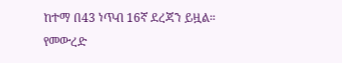ከተማ በ43 ነጥብ 16ኛ ደረጃን ይዟል።
የመውረድ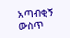አጣብቂኝ ውስጥ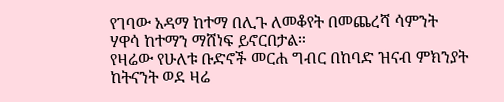የገባው አዳማ ከተማ በሊጉ ለመቆየት በመጨረሻ ሳምንት ሃዋሳ ከተማን ማሸነፍ ይኖርበታል።
የዛሬው የሁለቱ ቡድኖች መርሐ ግብር በከባድ ዝናብ ምክንያት ከትናንት ወደ ዛሬ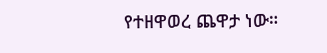የተዘዋወረ ጨዋታ ነው።